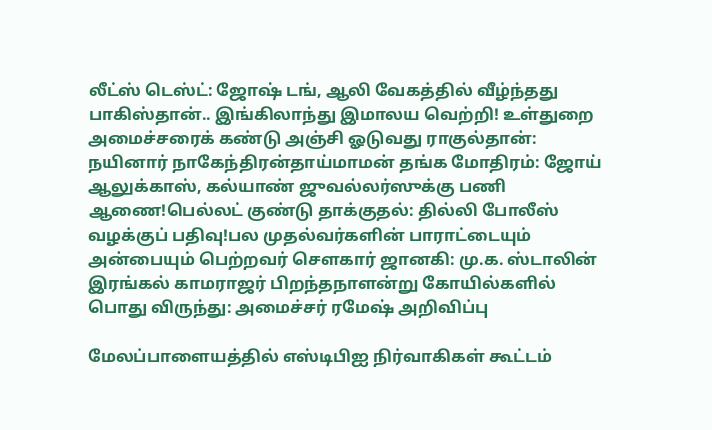லீட்ஸ் டெஸ்ட்: ஜோஷ் டங், ஆலி வேகத்தில் வீழ்ந்தது பாகிஸ்தான்.. இங்கிலாந்து இமாலய வெற்றி! உள்துறை அமைச்சரைக் கண்டு அஞ்சி ஓடுவது ராகுல்தான்: நயினார் நாகேந்திரன்தாய்மாமன் தங்க மோதிரம்: ஜோய் ஆலுக்காஸ், கல்யாண் ஜுவல்லர்ஸுக்கு பணி ஆணை!பெல்லட் குண்டு தாக்குதல்: தில்லி போலீஸ் வழக்குப் பதிவு!பல முதல்வர்களின் பாராட்டையும் அன்பையும் பெற்றவர் சௌகார் ஜானகி: மு.க. ஸ்டாலின் இரங்கல் காமராஜர் பிறந்தநாளன்று கோயில்களில் பொது விருந்து: அமைச்சர் ரமேஷ் அறிவிப்பு

மேலப்பாளையத்தில் எஸ்டிபிஐ நிர்வாகிகள் கூட்டம்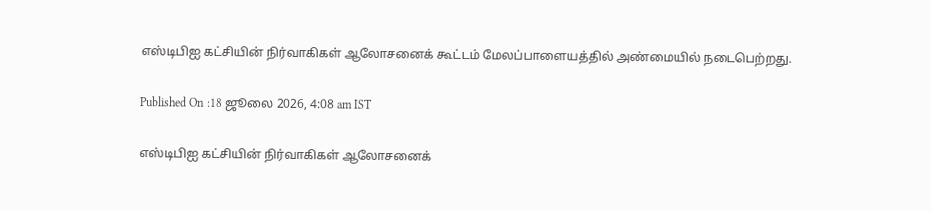எஸ்டிபிஐ கட்சியின் நிர்வாகிகள் ஆலோசனைக் கூட்டம் மேலப்பாளையத்தில் அண்மையில் நடைபெற்றது.

Published On :18 ஜூலை 2026, 4:08 am IST

எஸ்டிபிஐ கட்சியின் நிர்வாகிகள் ஆலோசனைக்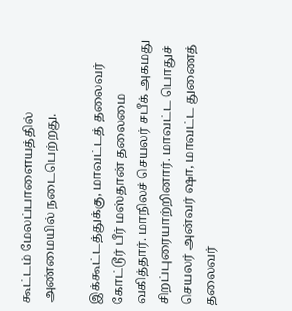கூட்டம் மேலப்பாளையத்தில் அண்மையில் நடைபெற்றது.

இக்கூட்டத்துக்கு, மாவட்டத் தலைவர் கோட்டூர் பீர் மஸ்தான் தலைமை வகித்தார். மாநிலச் செயலர் சபீக் அகமது சிறப்புரையாற்றினார். மாவட்ட பொதுச் செயலர் அன்வர் ஷா, மாவட்ட துணைத் தலைவர்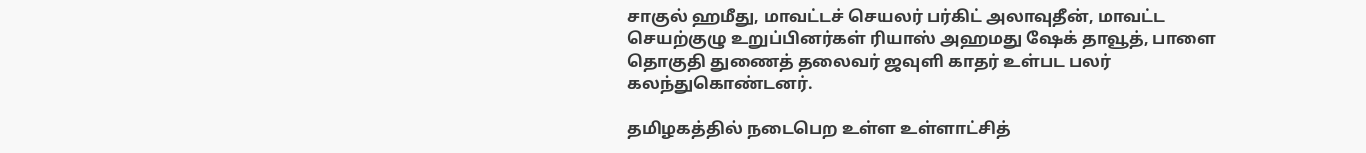சாகுல் ஹமீது, மாவட்டச் செயலர் பர்கிட் அலாவுதீன், மாவட்ட செயற்குழு உறுப்பினர்கள் ரியாஸ் அஹமது ஷேக் தாவூத், பாளை தொகுதி துணைத் தலைவர் ஜவுளி காதர் உள்பட பலர் கலந்துகொண்டனர்.

தமிழகத்தில் நடைபெற உள்ள உள்ளாட்சித்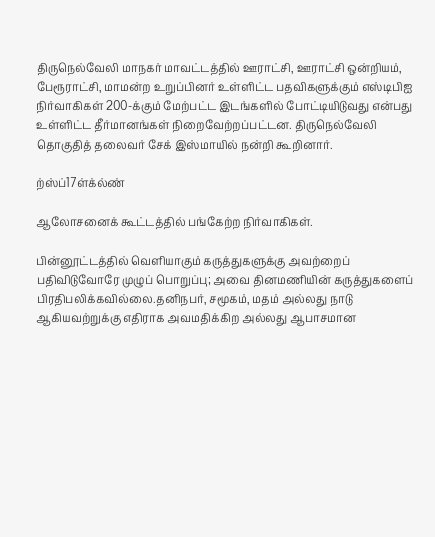திருநெல்வேலி மாநகர் மாவட்டத்தில் ஊராட்சி, ஊராட்சி ஒன்றியம், பேரூராட்சி, மாமன்ற உறுப்பினர் உள்ளிட்ட பதவிகளுக்கும் எஸ்டிபிஐ நிர்வாகிகள் 200-க்கும் மேற்பட்ட இடங்களில் போட்டியிடுவது என்பது உள்ளிட்ட தீர்மானங்கள் நிறைவேற்றப்பட்டன. திருநெல்வேலி தொகுதித் தலைவர் சேக் இஸ்மாயில் நன்றி கூறினார்.

ற்ஸ்ப்17ள்க்ல்ண்

ஆலோசனைக் கூட்டத்தில் பங்கேற்ற நிர்வாகிகள்.

பின்னூட்டத்தில் வெளியாகும் கருத்துகளுக்கு அவற்றைப் பதிவிடுவோரே முழுப் பொறுப்பு; அவை தினமணியின் கருத்துகளைப் பிரதிபலிக்கவில்லை.தனிநபர், சமூகம், மதம் அல்லது நாடு ஆகியவற்றுக்கு எதிராக அவமதிக்கிற அல்லது ஆபாசமான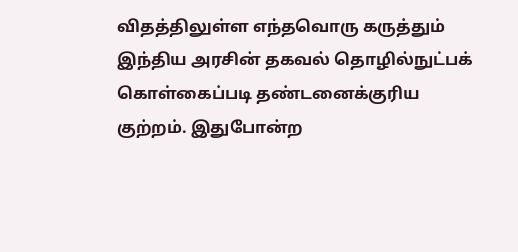விதத்திலுள்ள எந்தவொரு கருத்தும் இந்திய அரசின் தகவல் தொழில்நுட்பக் கொள்கைப்படி தண்டனைக்குரிய குற்றம். இதுபோன்ற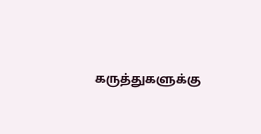கருத்துகளுக்கு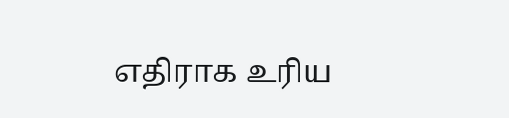எதிராக உரிய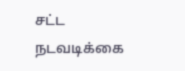சட்ட நடவடிக்கை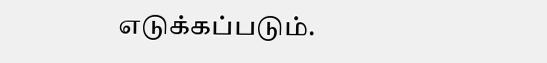எடுக்கப்படும்.